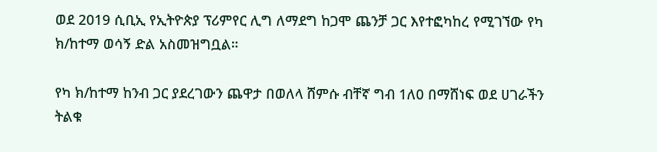ወደ 2019 ሲቢኢ የኢትዮጵያ ፕሪምየር ሊግ ለማደግ ከጋሞ ጨንቻ ጋር እየተፎካከረ የሚገኘው የካ ክ/ከተማ ወሳኝ ድል አስመዝግቧል።

የካ ክ/ከተማ ከንብ ጋር ያደረገውን ጨዋታ በወለላ ሸምሱ ብቸኛ ግብ 1ለ0 በማሸነፍ ወደ ሀገራችን ትልቁ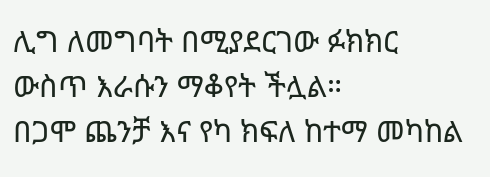ሊግ ለመግባት በሚያደርገው ፉክክር ውስጥ እራሱን ማቆየት ችሏል።
በጋሞ ጨንቻ እና የካ ክፍለ ከተማ መካከል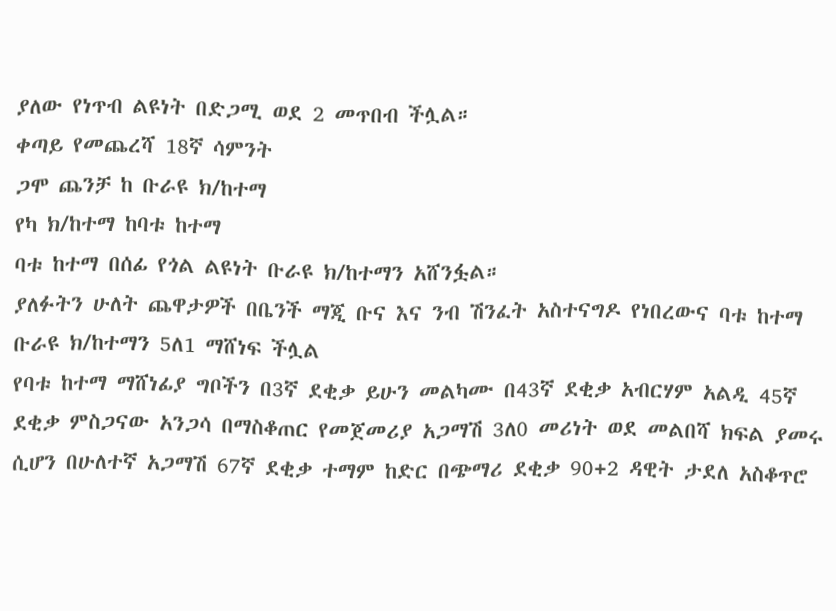ያለው የነጥብ ልዩነት በድጋሚ ወደ 2 መጥበብ ችሏል።
ቀጣይ የመጨረሻ 18ኛ ሳምንት
ጋሞ ጨንቻ ከ ቡራዩ ክ/ከተማ
የካ ክ/ከተማ ከባቱ ከተማ
ባቱ ከተማ በሰፊ የጎል ልዩነት ቡራዩ ክ/ከተማን አሸንፏል።
ያለፉትን ሁለት ጨዋታዎች በቤንች ማጂ ቡና እና ንብ ሽንፈት አስተናግዶ የነበረውና ባቱ ከተማ ቡራዩ ክ/ከተማን 5ለ1 ማሸነፍ ችሏል
የባቱ ከተማ ማሸነፊያ ግቦችን በ3ኛ ደቂቃ ይሁን መልካሙ በ43ኛ ደቂቃ አብርሃም አልዲ 45ኛ ደቂቃ ምስጋናው አንጋሳ በማስቆጠር የመጀመሪያ አጋማሽ 3ለ0 መሪነት ወደ መልበሻ ክፍል ያመሩ ሲሆን በሁለተኛ አጋማሽ 67ኛ ደቂቃ ተማም ከድር በጭማሪ ደቂቃ 90+2 ዳዊት ታደለ አስቆጥሮ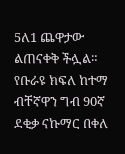5ለ1 ጨዋታው ልጠናቀቅ ችሏል።
የቡራዩ ክፍለ ከተማ ብቸኛዋን ግብ 90ኛ ደቂቃ ናኩማር በቀለ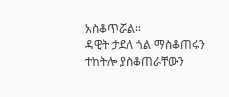አስቆጥሯል።
ዳዊት ታደለ ጎል ማስቆጠሩን ተከትሎ ያስቆጠራቸውን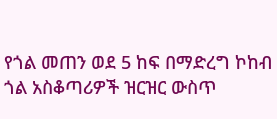የጎል መጠን ወደ 5 ከፍ በማድረግ ኮከብ ጎል አስቆጣሪዎች ዝርዝር ውስጥ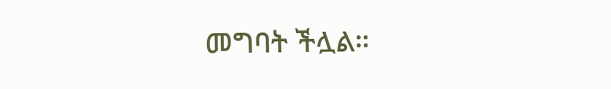መግባት ችሏል።